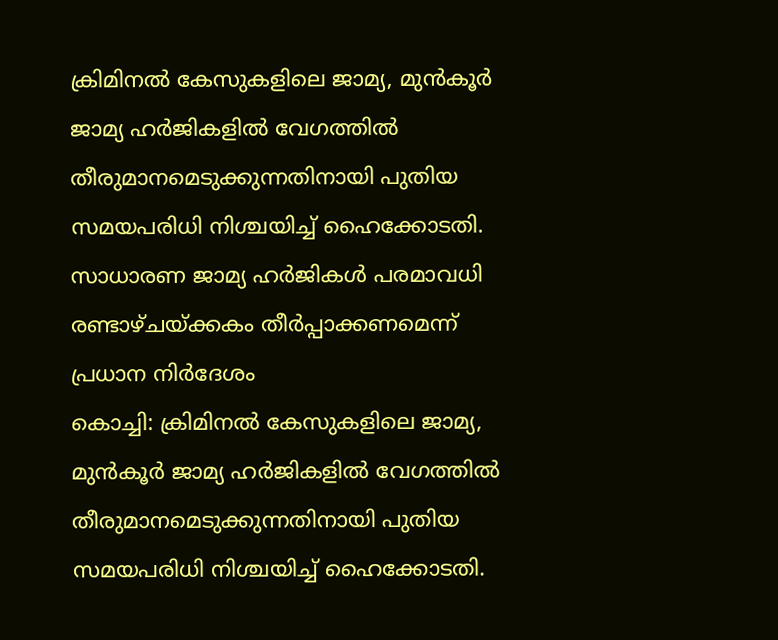ക്രിമിനൽ കേസുകളിലെ ജാമ്യ, മുൻകൂർ ജാമ്യ ഹർജികളിൽ വേഗത്തിൽ തീരുമാനമെടുക്കുന്നതിനായി പുതിയ സമയപരിധി നിശ്ചയിച്ച് ഹൈക്കോടതി. സാധാരണ ജാമ്യ ഹർജികൾ പരമാവധി രണ്ടാഴ്ചയ്ക്കകം തീർപ്പാക്കണമെന്ന് പ്രധാന നിർദേശം
കൊച്ചി: ക്രിമിനൽ കേസുകളിലെ ജാമ്യ, മുൻകൂർ ജാമ്യ ഹർജികളിൽ വേഗത്തിൽ തീരുമാനമെടുക്കുന്നതിനായി പുതിയ സമയപരിധി നിശ്ചയിച്ച് ഹൈക്കോടതി.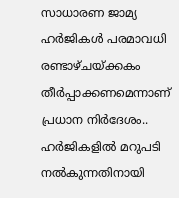സാധാരണ ജാമ്യ ഹർജികൾ പരമാവധി രണ്ടാഴ്ചയ്ക്കകം തീർപ്പാക്കണമെന്നാണ് പ്രധാന നിർദേശം.. ഹർജികളിൽ മറുപടി നൽകുന്നതിനായി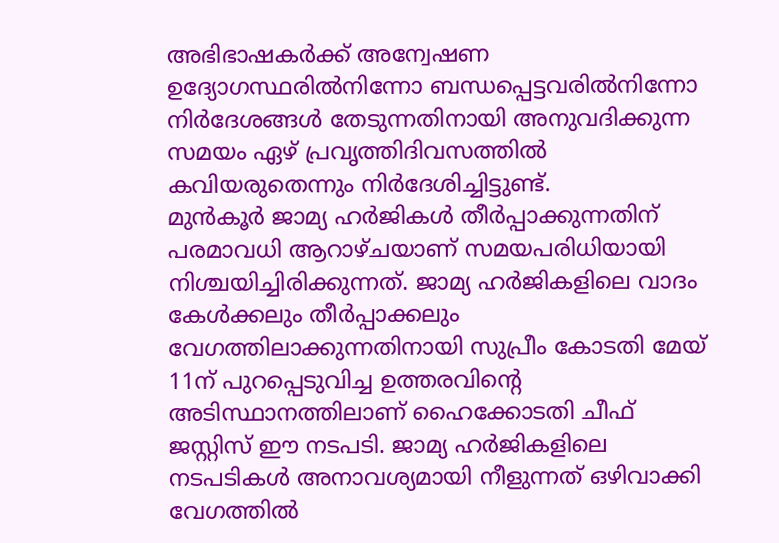അഭിഭാഷകർക്ക് അന്വേഷണ ഉദ്യോഗസ്ഥരിൽനിന്നോ ബന്ധപ്പെട്ടവരിൽനിന്നോ നിർദേശങ്ങൾ തേടുന്നതിനായി അനുവദിക്കുന്ന സമയം ഏഴ് പ്രവൃത്തിദിവസത്തിൽ കവിയരുതെന്നും നിർദേശിച്ചിട്ടുണ്ട്.
മുൻകൂർ ജാമ്യ ഹർജികൾ തീർപ്പാക്കുന്നതിന് പരമാവധി ആറാഴ്ചയാണ് സമയപരിധിയായി നിശ്ചയിച്ചിരിക്കുന്നത്. ജാമ്യ ഹർജികളിലെ വാദം കേൾക്കലും തീർപ്പാക്കലും വേഗത്തിലാക്കുന്നതിനായി സുപ്രീം കോടതി മേയ് 11ന് പുറപ്പെടുവിച്ച ഉത്തരവിന്റെ അടിസ്ഥാനത്തിലാണ് ഹൈക്കോടതി ചീഫ് ജസ്റ്റിസ് ഈ നടപടി. ജാമ്യ ഹർജികളിലെ നടപടികൾ അനാവശ്യമായി നീളുന്നത് ഒഴിവാക്കി വേഗത്തിൽ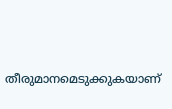തീരുമാനമെടുക്കുകയാണ്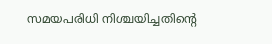സമയപരിധി നിശ്ചയിച്ചതിന്റെ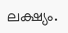ലക്ഷ്യം.